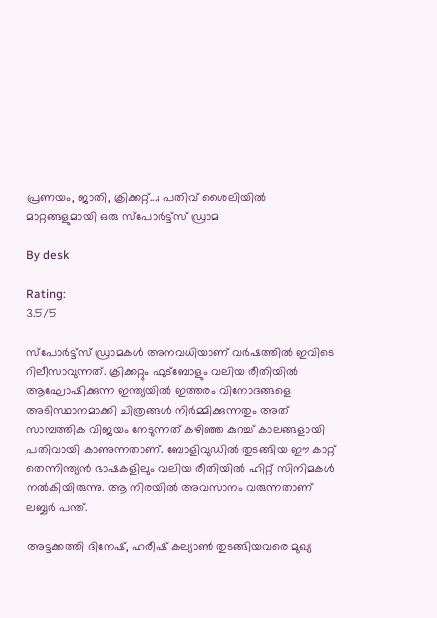പ്രണയം, ജാതി, ക്രിക്കറ്റ്...; പതിവ് ശൈലിയില്‍ മാറ്റങ്ങളുമായി ഒരു സ്‌പോര്‍ട്ട്‌സ് ഡ്രാമ

By desk

Rating:
3.5/5

സ്‌പോര്‍ട്ട്‌സ് ഡ്രാമകള്‍ അനവധിയാണ് വര്‍ഷത്തില്‍ ഇവിടെ റിലീസാവുന്നത്. ക്രിക്കറ്റും ഫുട്‌ബോളും വലിയ രീതിയില്‍ ആഘോഷിക്കുന്ന ഇന്ത്യയില്‍ ഇത്തരം വിനോദങ്ങളെ അടിസ്ഥാനമാക്കി ചിത്രങ്ങള്‍ നിര്‍മ്മിക്കുന്നതും അത് സാമ്പത്തിക വിജയം നേടുന്നത് കഴിഞ്ഞ കുറച്ച് കാലങ്ങളായി പതിവായി കാണുന്നതാണ്. ബോളിവുഡില്‍ തുടങ്ങിയ ഈ കാറ്റ് തെന്നിന്ത്യന്‍ ഭാഷകളിലും വലിയ രീതിയില്‍ ഹിറ്റ് സിനിമകള്‍ നല്‍കിയിരുന്നു. ആ നിരയില്‍ അവസാനം വരുന്നതാണ് ലബ്ബര്‍ പന്ത്.

അട്ടക്കത്തി ദിനേഷ്, ഹരീഷ് കല്യാണ്‍ തുടങ്ങിയവരെ മുഖ്യ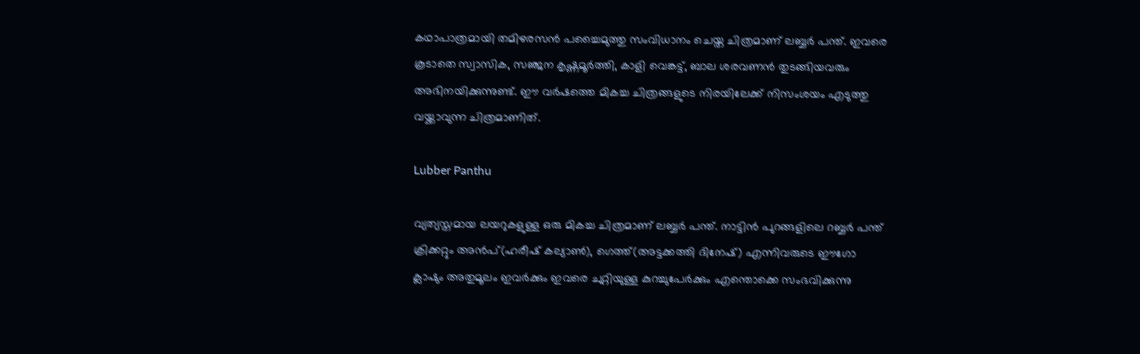കഥാപാത്രമായി തമിഴരസന്‍ പച്ചൈമുത്തു സംവിധാനം ചെയ്ത ചിത്രമാണ് ലബ്ബര്‍ പന്ത്. ഇവരെ കൂടാതെ സ്വാസിക, സഞ്ജന കൃഷ്ണമൂര്‍ത്തി, കാളി വെങ്കട്ട്, ബാല ശരവണന്‍ തുടങ്ങിയവരും അഭിനയിക്കുന്നുണ്ട്. ഈ വര്‍ഷത്തെ മികച്ച ചിത്രങ്ങളുടെ നിരയിലേക്ക് നിസംശയം എടുത്തു വയ്ക്കാവുന്ന ചിത്രമാണിത്.

Lubber Panthu

വ്യത്യസ്തമായ ലയറുകളുള്ള ഒരു മികച്ച ചിത്രമാണ് ലബ്ബര്‍ പന്ത്. നാട്ടിന്‍ പുറങ്ങളിലെ റബ്ബര്‍ പന്ത് ക്രിക്കറ്റും അന്‍പ്(ഹരീഷ് കല്യാണ്‍), ഗെത്ത്(അട്ടക്കത്തി ദിനേഷ്) എന്നിവരുടെ ഈഗോ ക്ലാഷും അതുമൂലം ഇവര്‍ക്കും ഇവരെ ചുറ്റിയുള്ള കുറച്ചുപേര്‍ക്കും എന്തൊക്കെ സംഭവിക്കുന്നു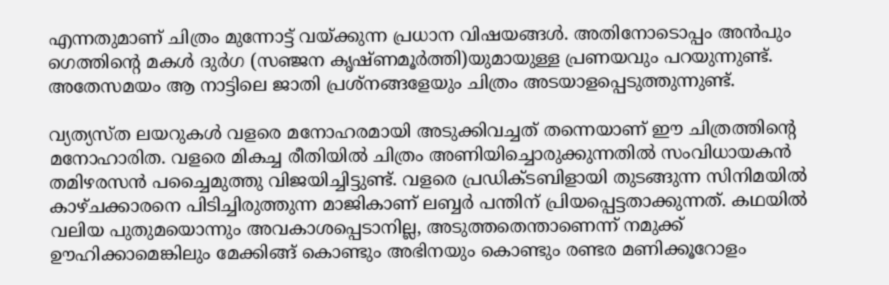എന്നതുമാണ് ചിത്രം മുന്നോട്ട് വയ്ക്കുന്ന പ്രധാന വിഷയങ്ങള്‍. അതിനോടൊപ്പം അന്‍പും ഗെത്തിന്റെ മകള്‍ ദുര്‍ഗ (സഞ്ജന കൃഷ്ണമൂര്‍ത്തി)യുമായുള്ള പ്രണയവും പറയുന്നുണ്ട്. അതേസമയം ആ നാട്ടിലെ ജാതി പ്രശ്‌നങ്ങളേയും ചിത്രം അടയാളപ്പെടുത്തുന്നുണ്ട്.

വ്യത്യസ്ത ലയറുകള്‍ വളരെ മനോഹരമായി അടുക്കിവച്ചത് തന്നെയാണ് ഈ ചിത്രത്തിന്റെ മനോഹാരിത. വളരെ മികച്ച രീതിയില്‍ ചിത്രം അണിയിച്ചൊരുക്കുന്നതില്‍ സംവിധായകന്‍ തമിഴരസന്‍ പച്ചൈമുത്തു വിജയിച്ചിട്ടുണ്ട്. വളരെ പ്രഡിക്ടബിളായി തുടങ്ങുന്ന സിനിമയില്‍ കാഴ്ചക്കാരനെ പിടിച്ചിരുത്തുന്ന മാജികാണ് ലബ്ബര്‍ പന്തിന് പ്രിയപ്പെട്ടതാക്കുന്നത്. കഥയില്‍ വലിയ പുതുമയൊന്നും അവകാശപ്പെടാനില്ല, അടുത്തതെന്താണെന്ന് നമുക്ക് ഊഹിക്കാമെങ്കിലും മേക്കിങ്ങ് കൊണ്ടും അഭിനയും കൊണ്ടും രണ്ടര മണിക്കൂറോളം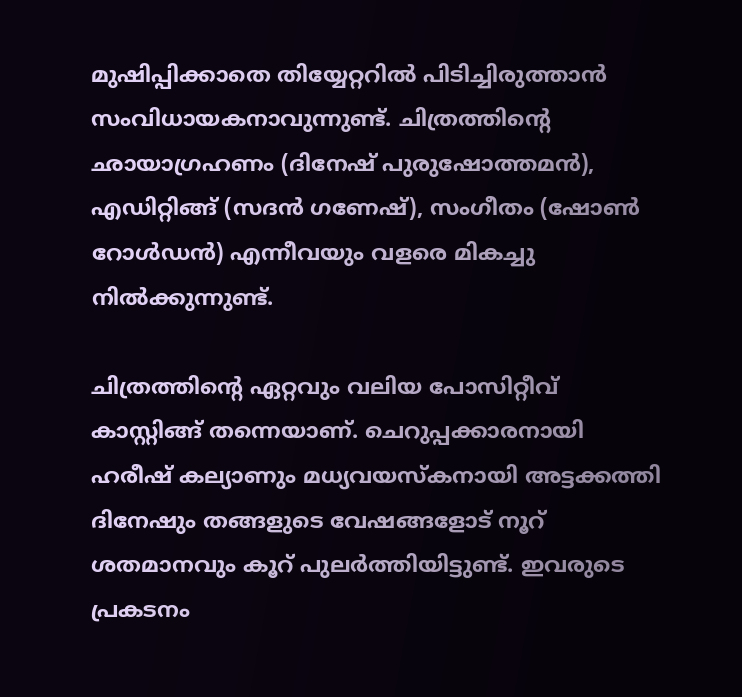മുഷിപ്പിക്കാതെ തിയ്യേറ്ററില്‍ പിടിച്ചിരുത്താന്‍ സംവിധായകനാവുന്നുണ്ട്. ചിത്രത്തിന്റെ ഛായാഗ്രഹണം (ദിനേഷ് പുരുഷോത്തമന്‍), എഡിറ്റിങ്ങ് (സദന്‍ ഗണേഷ്), സംഗീതം (ഷോണ്‍ റോള്‍ഡന്‍) എന്നീവയും വളരെ മികച്ചു നില്‍ക്കുന്നുണ്ട്.

ചിത്രത്തിന്റെ ഏറ്റവും വലിയ പോസിറ്റീവ് കാസ്റ്റിങ്ങ് തന്നെയാണ്. ചെറുപ്പക്കാരനായി ഹരീഷ് കല്യാണും മധ്യവയസ്‌കനായി അട്ടക്കത്തി ദിനേഷും തങ്ങളുടെ വേഷങ്ങളോട് നൂറ് ശതമാനവും കൂറ് പുലര്‍ത്തിയിട്ടുണ്ട്. ഇവരുടെ പ്രകടനം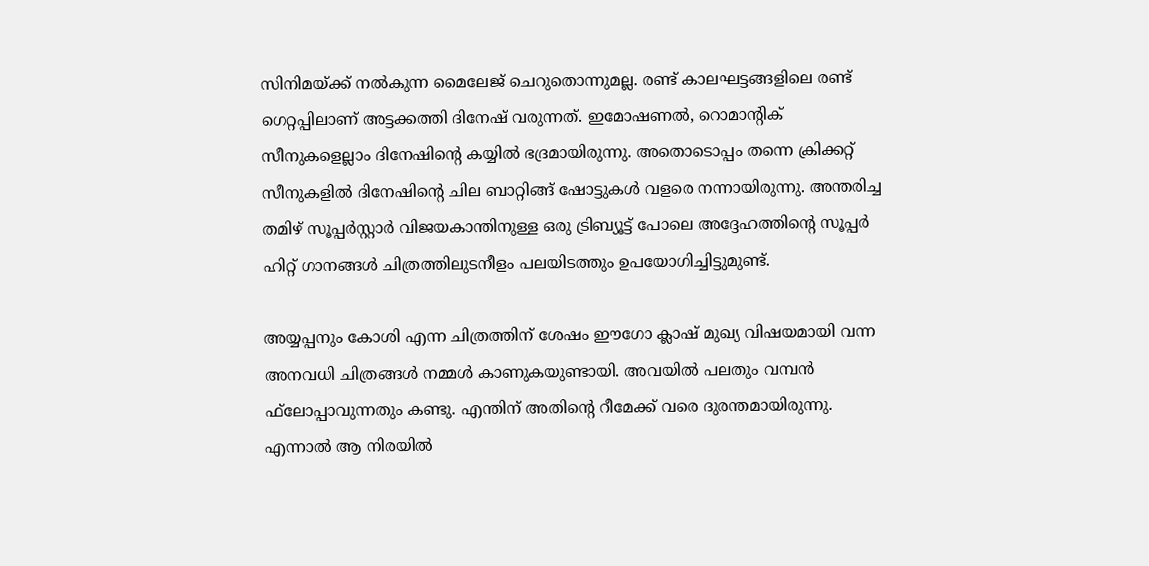സിനിമയ്ക്ക് നല്‍കുന്ന മൈലേജ് ചെറുതൊന്നുമല്ല. രണ്ട് കാലഘട്ടങ്ങളിലെ രണ്ട് ഗെറ്റപ്പിലാണ് അട്ടക്കത്തി ദിനേഷ് വരുന്നത്. ഇമോഷണല്‍, റൊമാന്റിക് സീനുകളെല്ലാം ദിനേഷിന്റെ കയ്യില്‍ ഭദ്രമായിരുന്നു. അതൊടൊപ്പം തന്നെ ക്രിക്കറ്റ് സീനുകളില്‍ ദിനേഷിന്റെ ചില ബാറ്റിങ്ങ് ഷോട്ടുകള്‍ വളരെ നന്നായിരുന്നു. അന്തരിച്ച തമിഴ് സൂപ്പര്‍സ്റ്റാര്‍ വിജയകാന്തിനുള്ള ഒരു ട്രിബ്യൂട്ട് പോലെ അദ്ദേഹത്തിന്റെ സൂപ്പര്‍ ഹിറ്റ് ഗാനങ്ങള്‍ ചിത്രത്തിലുടനീളം പലയിടത്തും ഉപയോഗിച്ചിട്ടുമുണ്ട്.

അയ്യപ്പനും കോശി എന്ന ചിത്രത്തിന് ശേഷം ഈഗോ ക്ലാഷ് മുഖ്യ വിഷയമായി വന്ന അനവധി ചിത്രങ്ങള്‍ നമ്മള്‍ കാണുകയുണ്ടായി. അവയില്‍ പലതും വമ്പന്‍ ഫ്‌ലോപ്പാവുന്നതും കണ്ടു. എന്തിന് അതിന്റെ റീമേക്ക് വരെ ദുരന്തമായിരുന്നു. എന്നാല്‍ ആ നിരയില്‍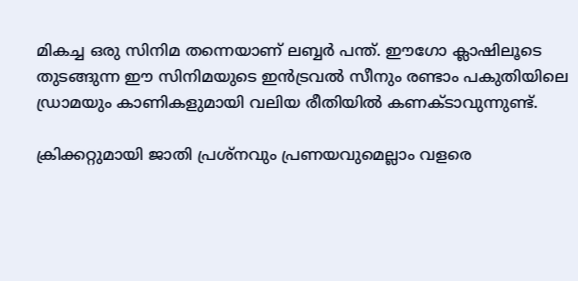മികച്ച ഒരു സിനിമ തന്നെയാണ് ലബ്ബര്‍ പന്ത്. ഈഗോ ക്ലാഷിലൂടെ തുടങ്ങുന്ന ഈ സിനിമയുടെ ഇന്‍ട്രവല്‍ സീനും രണ്ടാം പകുതിയിലെ ഡ്രാമയും കാണികളുമായി വലിയ രീതിയില്‍ കണക്ടാവുന്നുണ്ട്.

ക്രിക്കറ്റുമായി ജാതി പ്രശ്‌നവും പ്രണയവുമെല്ലാം വളരെ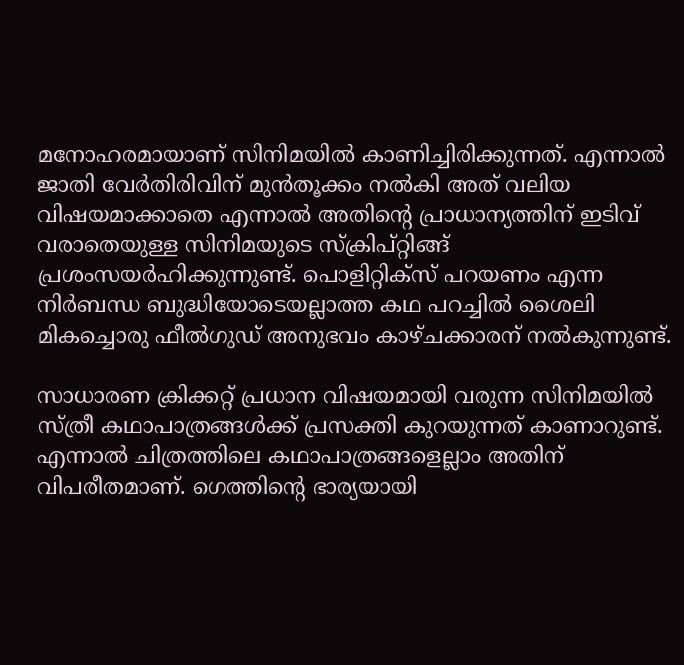മനോഹരമായാണ് സിനിമയില്‍ കാണിച്ചിരിക്കുന്നത്. എന്നാല്‍ ജാതി വേര്‍തിരിവിന് മുന്‍തൂക്കം നല്‍കി അത് വലിയ വിഷയമാക്കാതെ എന്നാല്‍ അതിന്റെ പ്രാധാന്യത്തിന് ഇടിവ് വരാതെയുള്ള സിനിമയുടെ സ്‌ക്രിപ്റ്റിങ്ങ് പ്രശംസയര്‍ഹിക്കുന്നുണ്ട്. പൊളിറ്റിക്‌സ് പറയണം എന്ന നിര്‍ബന്ധ ബുദ്ധിയോടെയല്ലാത്ത കഥ പറച്ചില്‍ ശൈലി മികച്ചൊരു ഫീല്‍ഗുഡ് അനുഭവം കാഴ്ചക്കാരന് നല്‍കുന്നുണ്ട്.

സാധാരണ ക്രിക്കറ്റ് പ്രധാന വിഷയമായി വരുന്ന സിനിമയില്‍ സ്ത്രീ കഥാപാത്രങ്ങള്‍ക്ക് പ്രസക്തി കുറയുന്നത് കാണാറുണ്ട്. എന്നാല്‍ ചിത്രത്തിലെ കഥാപാത്രങ്ങളെല്ലാം അതിന് വിപരീതമാണ്. ഗെത്തിന്റെ ഭാര്യയായി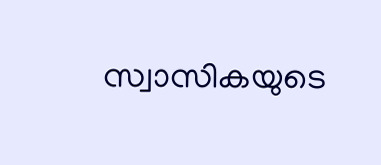സ്വാസികയുടെ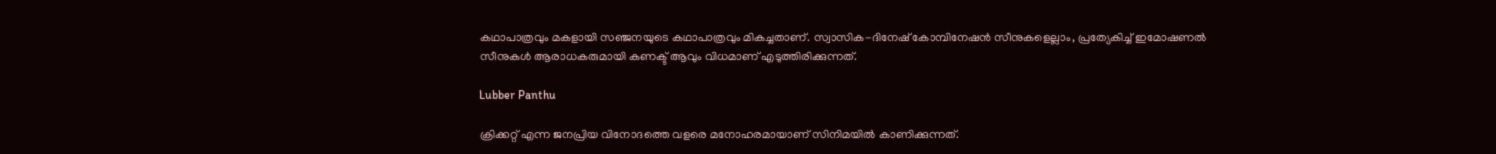കഥാപാത്രവും മകളായി സഞ്ജനയുടെ കഥാപാത്രവും മികച്ചതാണ്. സ്വാസിക-ദിനേഷ് കോമ്പിനേഷന്‍ സീനുകളെല്ലാം, പ്രത്യേകിച്ച് ഇമോഷണല്‍ സീനുകള്‍ ആരാധകരുമായി കണക്ട് ആവും വിധമാണ് എടുത്തിരിക്കുന്നത്.

Lubber Panthu

ക്രിക്കറ്റ് എന്ന ജനപ്രിയ വിനോദത്തെ വളരെ മനോഹരമായാണ് സിനിമയില്‍ കാണിക്കുന്നത്.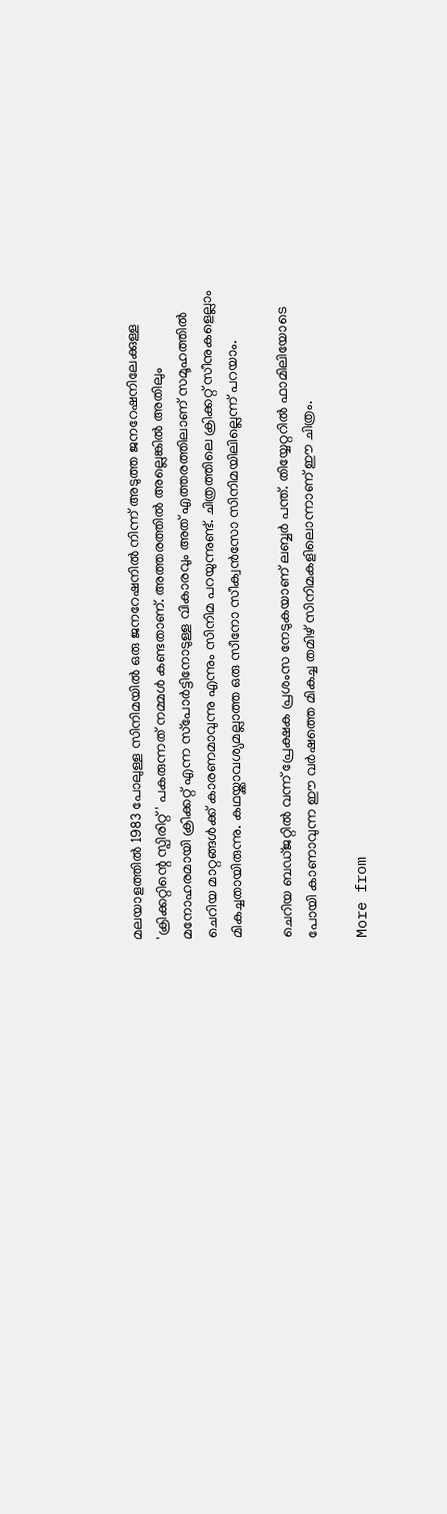മലയാളത്തില്‍ 1983 പോലുള്ള സിനിമയില്‍ ഒരു ജനറേഷനില്‍ നിന്ന് അടുത്ത ജനറേഷനിലേക്കുള്ള 'ക്രിക്കറ്റിന്റെ സ്പിരിറ്റ്' പകരുന്നത് നമ്മള്‍ കണ്ടതാണ്. അത്തരത്തില്‍ അല്ലെങ്കില്‍ അതിലും മനോഹരമായി ക്രിക്കറ്റ് എന്ന സ്‌പോര്‍ട്ടിനോടുള്ള വികാരവും അത് എത്തരത്തിലാണ് സമൂഹത്തില്‍ ചെറിയ മാറ്റങ്ങള്‍ക്ക് കാരണമാവുന്നു എന്നും സിനിമ പറയുന്നുണ്ട്. ചിത്രത്തിലെ ക്രിക്കറ്റ് സീനുകളെല്ലാം മികച്ചതായിരുന്നു. കഥയ്ക്കാവശ്യമല്ലാത്ത ഒരു സീനോ സീക്വന്‍സോ സിനിമയിലില്ലെന്ന് പറയാം.

ചെറിയ ബഡ്ജറ്റില്‍ വന്ന് പ്രേക്ഷക പ്രശംസ നേടുകയാണ് ലബ്ബര്‍ പന്ത്. തിയ്യേറ്ററില്‍ ഫാമിലിയോടെ പോയി കാണാവുന്ന ഈ വര്‍ഷത്തെ മികച്ച തമിഴ് സിനിമകളിലൊന്നാണ് ഈ ചിത്രം.

More from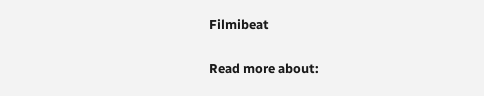Filmibeat

Read more about: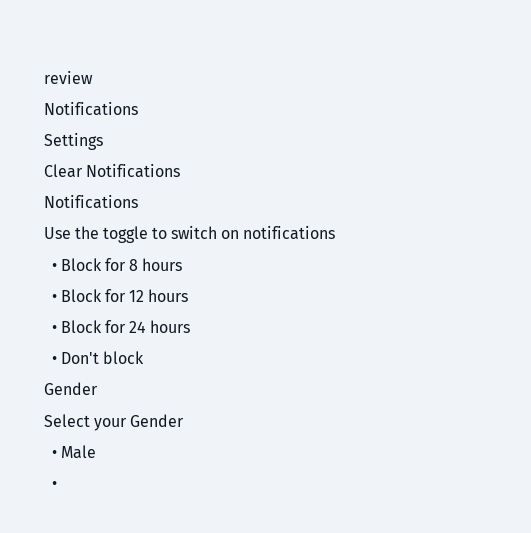review
Notifications
Settings
Clear Notifications
Notifications
Use the toggle to switch on notifications
  • Block for 8 hours
  • Block for 12 hours
  • Block for 24 hours
  • Don't block
Gender
Select your Gender
  • Male
  •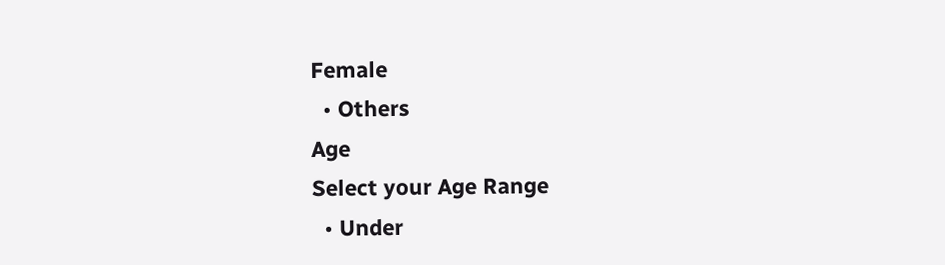Female
  • Others
Age
Select your Age Range
  • Under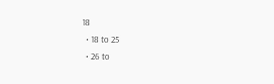18
  • 18 to 25
  • 26 to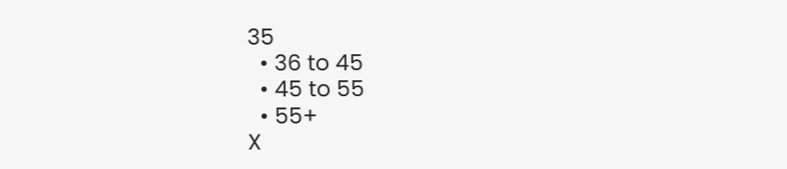35
  • 36 to 45
  • 45 to 55
  • 55+
X